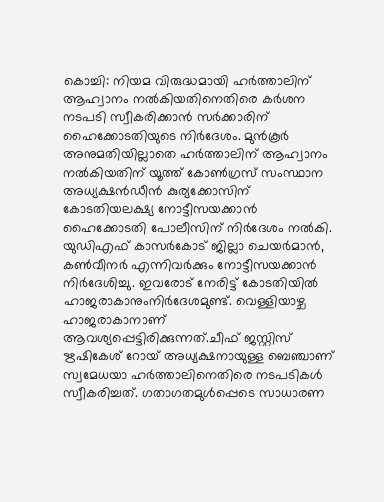കൊച്ചി: നിയമ വിരുദ്ധമായി ഹർത്താലിന് ആഹ്വാനം നൽകിയതിനെതിരെ കർശന നടപടി സ്വീകരിക്കാൻ സർക്കാരിന് ഹൈക്കോടതിയുടെ നിർദേശം. മുൻകൂർ അനുമതിയില്ലാതെ ഹർത്താലിന് ആഹ്വാനം നൽകിയതിന് യൂത്ത് കോൺഗ്രസ് സംസ്ഥാന അധ്യക്ഷൻഡീൻ കുര്യക്കോസിന് കോടതിയലക്ഷ്യ നോട്ടീസയക്കാൻ ഹൈക്കോടതി പോലീസിന് നിർദേശം നൽകി. യുഡിഎഫ് കാസർകോട് ജില്ലാ ചെയർമാൻ, കൺവീനർ എന്നിവർക്കും നോട്ടീസയക്കാൻ നിർദേശിച്ചു. ഇവരോട് നേരിട്ട് കോടതിയിൽ ഹാജരാകാനുംനിർദേശമുണ്ട്. വെള്ളിയാഴ്ച ഹാജരാകാനാണ് ആവശ്യപ്പെട്ടിരിക്കുന്നത്.ചീഫ് ജസ്റ്റിസ് ഋഷികേശ് റോയ് അധ്യക്ഷനായുള്ള ബെഞ്ചാണ് സ്വമേധയാ ഹർത്താലിനെതിരെ നടപടികൾ സ്വീകരിച്ചത്. ഗതാഗതമുൾപ്പെടെ സാധാരണ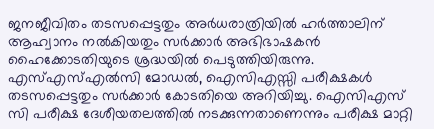ജനജീവിതം തടസപ്പെട്ടതും അർധരാത്രിയിൽ ഹർത്താലിന് ആഹ്വാനം നൽകിയതും സർക്കാർ അഭിഭാഷകൻ ഹൈക്കോടതിയുടെ ശ്രദ്ധയിൽ പെടുത്തിയിരുന്നു. എസ്എസ്എൽസി മോഡൽ, ഐസിഎസ്സി പരീക്ഷകൾ തടസപ്പെട്ടതും സർക്കാർ കോടതിയെ അറിയിച്ചു. ഐസിഎസ് സി പരീക്ഷ ദേശീയതലത്തിൽ നടക്കുന്നതാണെന്നും പരീക്ഷ മാറ്റി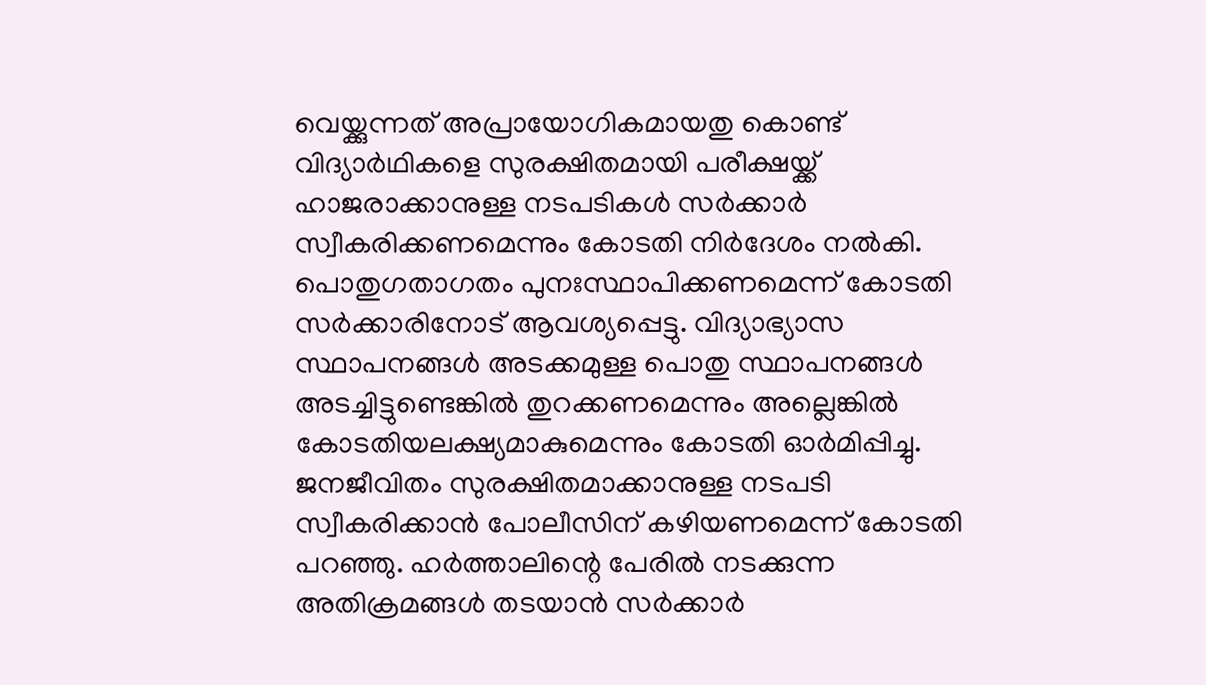വെയ്ക്കുന്നത് അപ്രായോഗികമായതു കൊണ്ട് വിദ്യാർഥികളെ സുരക്ഷിതമായി പരീക്ഷയ്ക്ക് ഹാജരാക്കാനുള്ള നടപടികൾ സർക്കാർ സ്വീകരിക്കണമെന്നും കോടതി നിർദേശം നൽകി. പൊതുഗതാഗതം പുനഃസ്ഥാപിക്കണമെന്ന് കോടതി സർക്കാരിനോട് ആവശ്യപ്പെട്ടു. വിദ്യാഭ്യാസ സ്ഥാപനങ്ങൾ അടക്കമുള്ള പൊതു സ്ഥാപനങ്ങൾ അടച്ചിട്ടുണ്ടെങ്കിൽ തുറക്കണമെന്നും അല്ലെങ്കിൽ കോടതിയലക്ഷ്യമാകുമെന്നും കോടതി ഓർമിപ്പിച്ചു. ജനജീവിതം സുരക്ഷിതമാക്കാനുള്ള നടപടി സ്വീകരിക്കാൻ പോലീസിന് കഴിയണമെന്ന് കോടതി പറഞ്ഞു. ഹർത്താലിന്റെ പേരിൽ നടക്കുന്ന അതിക്രമങ്ങൾ തടയാൻ സർക്കാർ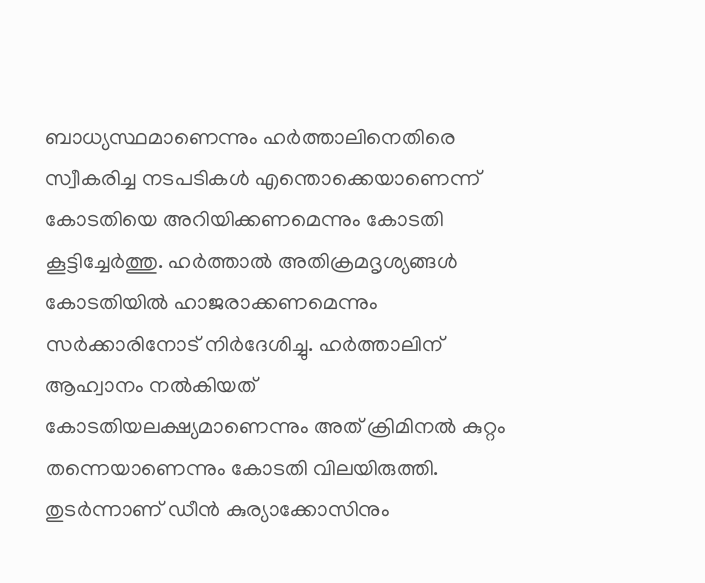ബാധ്യസ്ഥമാണെന്നും ഹർത്താലിനെതിരെ സ്വീകരിച്ച നടപടികൾ എന്തൊക്കെയാണെന്ന് കോടതിയെ അറിയിക്കണമെന്നും കോടതി കൂട്ടിച്ചേർത്തു. ഹർത്താൽ അതിക്രമദൃശ്യങ്ങൾ കോടതിയിൽ ഹാജരാക്കണമെന്നും സർക്കാരിനോട് നിർദേശിച്ചു. ഹർത്താലിന് ആഹ്വാനം നൽകിയത് കോടതിയലക്ഷ്യമാണെന്നും അത് ക്രിമിനൽ കുറ്റം തന്നെയാണെന്നും കോടതി വിലയിരുത്തി. തുടർന്നാണ് ഡീൻ കുര്യാക്കോസിനും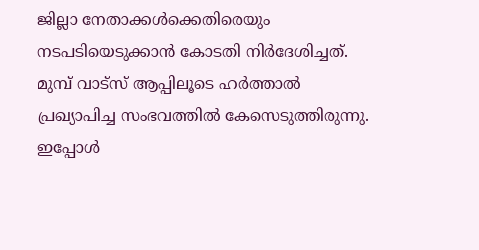ജില്ലാ നേതാക്കൾക്കെതിരെയും നടപടിയെടുക്കാൻ കോടതി നിർദേശിച്ചത്. മുമ്പ് വാട്സ് ആപ്പിലൂടെ ഹർത്താൽ പ്രഖ്യാപിച്ച സംഭവത്തിൽ കേസെടുത്തിരുന്നു. ഇപ്പോൾ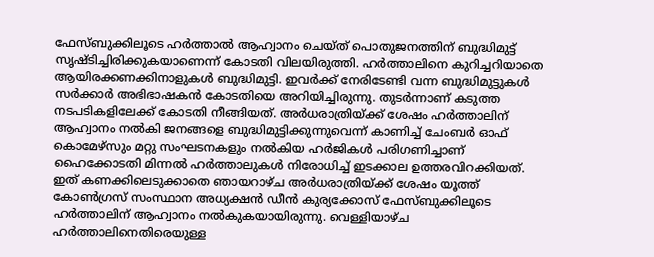ഫേസ്ബുക്കിലൂടെ ഹർത്താൽ ആഹ്വാനം ചെയ്ത് പൊതുജനത്തിന് ബുദ്ധിമുട്ട് സൃഷ്ടിച്ചിരിക്കുകയാണെന്ന് കോടതി വിലയിരുത്തി. ഹർത്താലിനെ കുറിച്ചറിയാതെ ആയിരക്കണക്കിനാളുകൾ ബുദ്ധിമുട്ടി. ഇവർക്ക് നേരിടേണ്ടി വന്ന ബുദ്ധിമുട്ടുകൾ സർക്കാർ അഭിഭാഷകൻ കോടതിയെ അറിയിച്ചിരുന്നു. തുടർന്നാണ് കടുത്ത നടപടികളിലേക്ക് കോടതി നീങ്ങിയത്. അർധരാത്രിയ്ക്ക് ശേഷം ഹർത്താലിന് ആഹ്വാനം നൽകി ജനങ്ങളെ ബുദ്ധിമുട്ടിക്കുന്നുവെന്ന് കാണിച്ച് ചേംബർ ഓഫ് കൊമേഴ്സും മറ്റു സംഘടനകളും നൽകിയ ഹർജികൾ പരിഗണിച്ചാണ് ഹൈക്കോടതി മിന്നൽ ഹർത്താലുകൾ നിരോധിച്ച് ഇടക്കാല ഉത്തരവിറക്കിയത്. ഇത് കണക്കിലെടുക്കാതെ ഞായറാഴ്ച അർധരാത്രിയ്ക്ക് ശേഷം യൂത്ത് കോൺഗ്രസ് സംസ്ഥാന അധ്യക്ഷൻ ഡീൻ കുര്യക്കോസ് ഫേസ്ബുക്കിലൂടെ ഹർത്താലിന് ആഹ്വാനം നൽകുകയായിരുന്നു. വെള്ളിയാഴ്ച ഹർത്താലിനെതിരെയുള്ള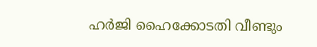ഹർജി ഹൈക്കോടതി വീണ്ടും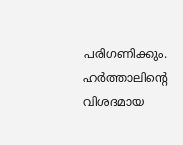പരിഗണിക്കും. ഹർത്താലിന്റെ വിശദമായ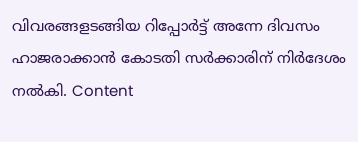വിവരങ്ങളടങ്ങിയ റിപ്പോർട്ട് അന്നേ ദിവസം ഹാജരാക്കാൻ കോടതി സർക്കാരിന് നിർദേശം നൽകി. Content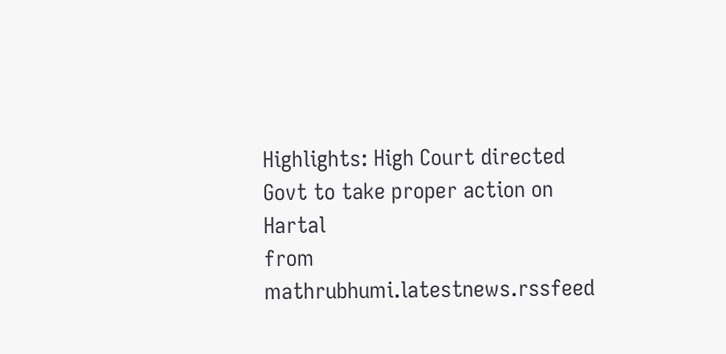Highlights: High Court directed Govt to take proper action on Hartal
from mathrubhumi.latestnews.rssfeed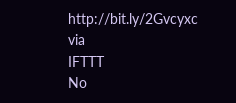http://bit.ly/2Gvcyxc
via
IFTTT
No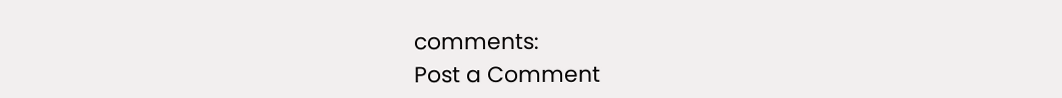comments:
Post a Comment